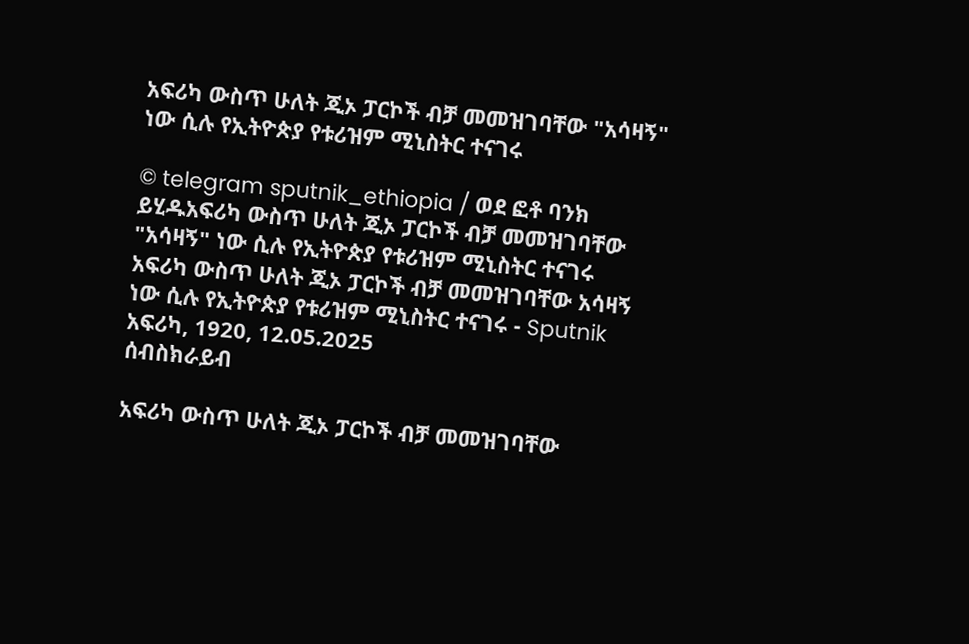አፍሪካ ውስጥ ሁለት ጂኦ ፓርኮች ብቻ መመዝገባቸው "አሳዛኝ" ነው ሲሉ የኢትዮጵያ የቱሪዝም ሚኒስትር ተናገሩ

© telegram sputnik_ethiopia / ወደ ፎቶ ባንክ ይሂዱአፍሪካ ውስጥ ሁለት ጂኦ ፓርኮች ብቻ መመዝገባቸው "አሳዛኝ" ነው ሲሉ የኢትዮጵያ የቱሪዝም ሚኒስትር ተናገሩ
አፍሪካ ውስጥ ሁለት ጂኦ ፓርኮች ብቻ መመዝገባቸው አሳዛኝ ነው ሲሉ የኢትዮጵያ የቱሪዝም ሚኒስትር ተናገሩ - Sputnik አፍሪካ, 1920, 12.05.2025
ሰብስክራይብ

አፍሪካ ውስጥ ሁለት ጂኦ ፓርኮች ብቻ መመዝገባቸው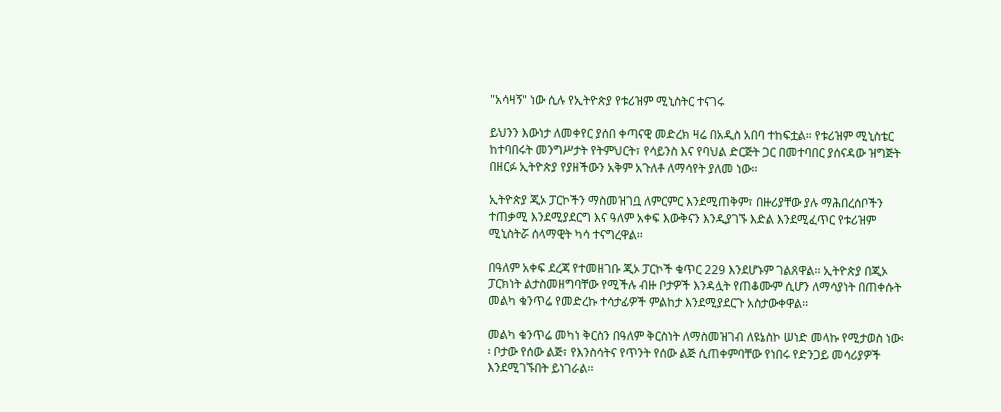"አሳዛኝ" ነው ሲሉ የኢትዮጵያ የቱሪዝም ሚኒስትር ተናገሩ

ይህንን እውነታ ለመቀየር ያሰበ ቀጣናዊ መድረክ ዛሬ በአዲስ አበባ ተከፍቷል። የቱሪዝም ሚኒስቴር ከተባበሩት መንግሥታት የትምህርት፣ የሳይንስ እና የባህል ድርጅት ጋር በመተባበር ያሰናዳው ዝግጅት በዘርፉ ኢትዮጵያ የያዘችውን አቅም አጉለቶ ለማሳየት ያለመ ነው፡፡

ኢትዮጵያ ጂኦ ፓርኮችን ማስመዝገቧ ለምርምር እንደሚጠቅም፣ በዙሪያቸው ያሉ ማሕበረሰቦችን ተጠቃሚ እንደሚያደርግ እና ዓለም አቀፍ እውቅናን እንዲያገኙ እድል እንደሚፈጥር የቱሪዝም ሚኒስትሯ ሰላማዊት ካሳ ተናግረዋል፡፡

በዓለም አቀፍ ደረጃ የተመዘገቡ ጂኦ ፓርኮች ቁጥር 229 እንደሆኑም ገልጸዋል፡፡ ኢትዮጵያ በጂኦ ፓርክነት ልታስመዘግባቸው የሚችሉ ብዙ ቦታዎች እንዳሏት የጠቆሙም ሲሆን ለማሳያነት በጠቀሱት መልካ ቁንጥሬ የመድረኩ ተሳታፊዎች ምልከታ እንደሚያደርጉ አስታውቀዋል፡፡

መልካ ቁንጥሬ መካነ ቅርስን በዓለም ቅርስነት ለማስመዝገብ ለዩኔስኮ ሠነድ መላኩ የሚታወስ ነው፡፡ ቦታው የሰው ልጅ፣ የእንስሳትና የጥንት የሰው ልጅ ሲጠቀምባቸው የነበሩ የድንጋይ መሳሪያዎች እንደሚገኙበት ይነገራል፡፡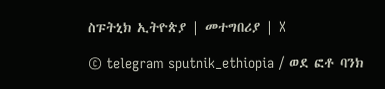ስፑትኒክ ኢትዮጵያ | መተግበሪያ | X

© telegram sputnik_ethiopia / ወደ ፎቶ ባንክ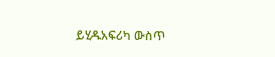ይሂዱአፍሪካ ውስጥ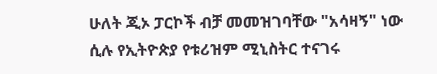ሁለት ጂኦ ፓርኮች ብቻ መመዝገባቸው "አሳዛኝ" ነው ሲሉ የኢትዮጵያ የቱሪዝም ሚኒስትር ተናገሩ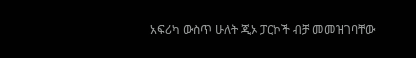አፍሪካ ውስጥ ሁለት ጂኦ ፓርኮች ብቻ መመዝገባቸው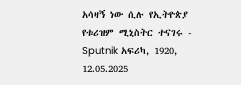አሳዛኝ ነው ሲሉ የኢትዮጵያ የቱሪዝም ሚኒስትር ተናገሩ - Sputnik አፍሪካ, 1920, 12.05.2025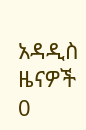አዳዲስ ዜናዎች
0